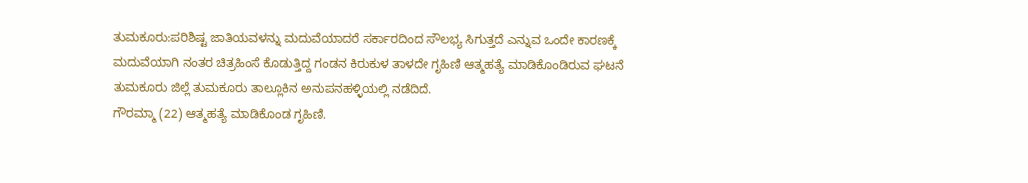ತುಮಕೂರು:ಪರಿಶಿಷ್ಟ ಜಾತಿಯವಳನ್ನು ಮದುವೆಯಾದರೆ ಸರ್ಕಾರದಿಂದ ಸೌಲಭ್ಯ ಸಿಗುತ್ತದೆ ಎನ್ನುವ ಒಂದೇ ಕಾರಣಕ್ಕೆ ಮದುವೆಯಾಗಿ ನಂತರ ಚಿತ್ರಹಿಂಸೆ ಕೊಡುತ್ತಿದ್ದ ಗಂಡನ ಕಿರುಕುಳ ತಾಳದೇ ಗೃಹಿಣಿ ಆತ್ಮಹತ್ಯೆ ಮಾಡಿಕೊಂಡಿರುವ ಘಟನೆ ತುಮಕೂರು ಜಿಲ್ಲೆ ತುಮಕೂರು ತಾಲ್ಲೂಕಿನ ಅನುಪನಹಳ್ಳಿಯಲ್ಲಿ ನಡೆದಿದೆ.
ಗೌರಮ್ಮಾ (22) ಆತ್ಮಹತ್ಯೆ ಮಾಡಿಕೊಂಡ ಗೃಹಿಣಿ.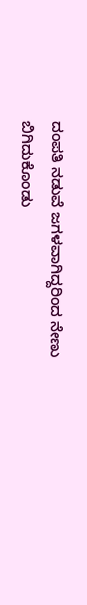ದಂಪತಿ ನಡುವೆ ಜಗಳವಾಗಿದ್ದರಿಂದ ನೇಣು ಬಿಗಿದುಕೊಂಡು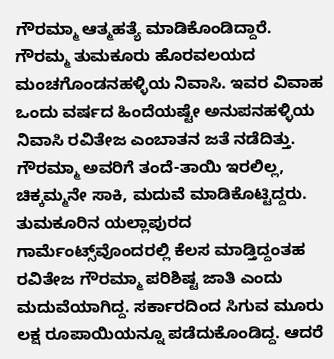ಗೌರಮ್ಮಾ ಆತ್ಮಹತ್ಯೆ ಮಾಡಿಕೊಂಡಿದ್ದಾರೆ.
ಗೌರಮ್ಮ ತುಮಕೂರು ಹೊರವಲಯದ ಮಂಚಗೊಂಡನಹಳ್ಳಿಯ ನಿವಾಸಿ. ಇವರ ವಿವಾಹ ಒಂದು ವರ್ಷದ ಹಿಂದೆಯಷ್ಟೇ ಅನುಪನಹಳ್ಳಿಯ ನಿವಾಸಿ ರವಿತೇಜ ಎಂಬಾತನ ಜತೆ ನಡೆದಿತ್ತು. ಗೌರಮ್ಮಾ ಅವರಿಗೆ ತಂದೆ-ತಾಯಿ ಇರಲಿಲ್ಲ, ಚಿಕ್ಕಮ್ಮನೇ ಸಾಕಿ, ಮದುವೆ ಮಾಡಿಕೊಟ್ಟಿದ್ದರು.
ತುಮಕೂರಿನ ಯಲ್ಲಾಪುರದ ಗಾರ್ಮೆಂಟ್ಸ್‌‌ವೊಂದರಲ್ಲಿ ಕೆಲಸ ಮಾಡ್ತಿದ್ದಂತಹ ರವಿತೇಜ ಗೌರಮ್ಮಾ ಪರಿಶಿಷ್ಟ ಜಾತಿ ಎಂದು ಮದುವೆಯಾಗಿದ್ದ. ಸರ್ಕಾರದಿಂದ ಸಿಗುವ ಮೂರು ಲಕ್ಷ ರೂಪಾಯಿಯನ್ನೂ ಪಡೆದುಕೊಂಡಿದ್ದ. ಆದರೆ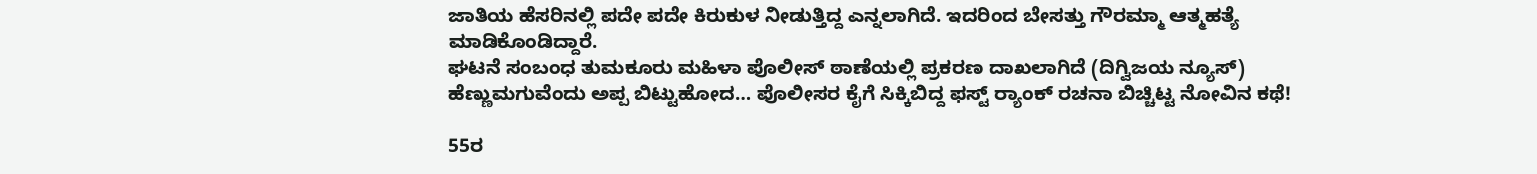ಜಾತಿಯ ಹೆಸರಿನಲ್ಲಿ ಪದೇ ಪದೇ ಕಿರುಕುಳ ನೀಡುತ್ತಿದ್ದ ಎನ್ನಲಾಗಿದೆ. ಇದರಿಂದ ಬೇಸತ್ತು ಗೌರಮ್ಮಾ ಆತ್ಮಹತ್ಯೆ ಮಾಡಿಕೊಂಡಿದ್ದಾರೆ.
ಘಟನೆ ಸಂಬಂಧ ತುಮಕೂರು ಮಹಿಳಾ ಪೊಲೀಸ್ ಠಾಣೆಯಲ್ಲಿ ಪ್ರಕರಣ ದಾಖಲಾಗಿದೆ (ದಿಗ್ವಿಜಯ ನ್ಯೂಸ್)
ಹೆಣ್ಣುಮಗುವೆಂದು ಅಪ್ಪ ಬಿಟ್ಟುಹೋದ… ಪೊಲೀಸರ ಕೈಗೆ ಸಿಕ್ಕಿಬಿದ್ದ ಫಸ್ಟ್ ರ‍್ಯಾಂಕ್ ರಚನಾ ಬಿಚ್ಚಿಟ್ಟ ನೋವಿನ ಕಥೆ!

55ರ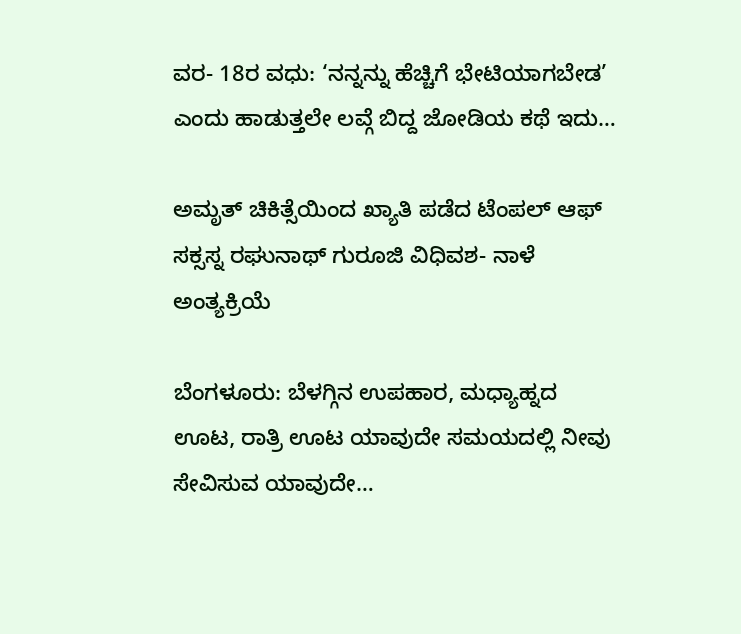ವರ- 18ರ ವಧು: ‘ನನ್ನನ್ನು ಹೆಚ್ಚಿಗೆ ಭೇಟಿಯಾಗಬೇಡ’ ಎಂದು ಹಾಡುತ್ತಲೇ ಲವ್ಗೆ ಬಿದ್ದ ಜೋಡಿಯ ಕಥೆ ಇದು…

ಅಮೃತ್ ಚಿಕಿತ್ಸೆಯಿಂದ ಖ್ಯಾತಿ ಪಡೆದ ಟೆಂಪಲ್ ಆಫ್ ಸಕ್ಸಸ್ನ ರಘುನಾಥ್ ಗುರೂಜಿ ವಿಧಿವಶ- ನಾಳೆ ಅಂತ್ಯಕ್ರಿಯೆ

ಬೆಂಗಳೂರು: ಬೆಳಗ್ಗಿನ ಉಪಹಾರ, ಮಧ್ಯಾಹ್ನದ ಊಟ, ರಾತ್ರಿ ಊಟ ಯಾವುದೇ ಸಮಯದಲ್ಲಿ ನೀವು ಸೇವಿಸುವ ಯಾವುದೇ…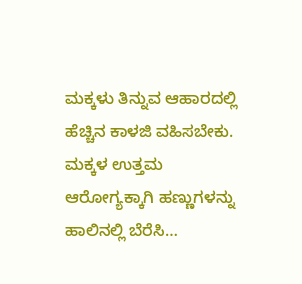ಮಕ್ಕಳು ತಿನ್ನುವ ಆಹಾರದಲ್ಲಿ ಹೆಚ್ಚಿನ ಕಾಳಜಿ ವಹಿಸಬೇಕು. ಮಕ್ಕಳ ಉತ್ತಮ ಆರೋಗ್ಯಕ್ಕಾಗಿ ಹಣ್ಣುಗಳನ್ನು ಹಾಲಿನಲ್ಲಿ ಬೆರೆಸಿ…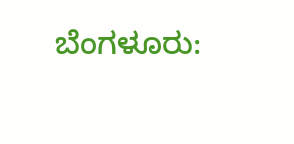ಬೆಂಗಳೂರು: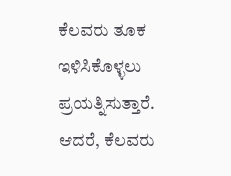ಕೆಲವರು ತೂಕ ಇಳಿಸಿಕೊಳ್ಳಲು ಪ್ರಯತ್ನಿಸುತ್ತಾರೆ. ಆದರೆ, ಕೆಲವರು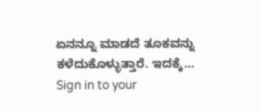ಏನನ್ನೂ ಮಾಡದೆ ತೂಕವನ್ನು ಕಳೆದುಕೊಳ್ಳುತ್ತಾರೆ. ಇದಕ್ಕೆ…
Sign in to your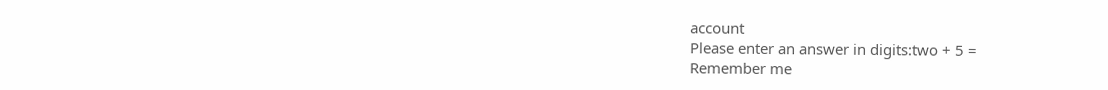account
Please enter an answer in digits:two + 5 =
Remember me